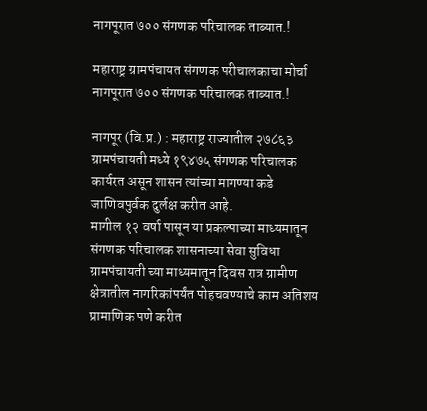नागपूरात ७०० संगणक परिचालक ताब्यात.!

महाराष्ट्र ग्रामपंचायत संगणक परीचालकाचा मोर्चा नागपूरात ७०० संगणक परिचालक ताब्यात.!

नागपूर (वि.प्र.) : महाराष्ट्र राज्यातील २७८६३ ग्रामपंचायती मध्ये १९४७५ संगणक परिचालक कार्यरत असून शासन त्यांच्या मागण्या कडे जाणिवपुर्वक दुर्लक्ष करीत आहे.
मागील १२ वर्षा पासून या प्रकल्पाच्या माध्यमातून संगणक परिचालक शासनाच्या सेवा सुविधा ग्रामपंचायती च्या माध्यमातून दिवस रात्र ग्रामीण क्षेत्रातील नागरिकांपर्यंत पोहचवण्याचे काम अतिशय प्रामाणिक पणे करीत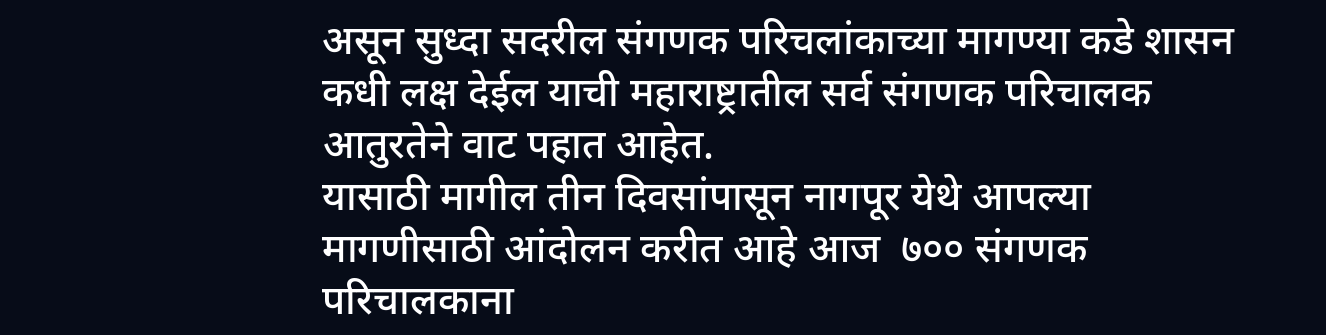असून सुध्दा सदरील संगणक परिचलांकाच्या मागण्या कडे शासन कधी लक्ष देईल याची महाराष्ट्रातील सर्व संगणक परिचालक आतुरतेने वाट पहात आहेत.
यासाठी मागील तीन दिवसांपासून नागपूर येथे आपल्या मागणीसाठी आंदोलन करीत आहे आज  ७०० संगणक परिचालकाना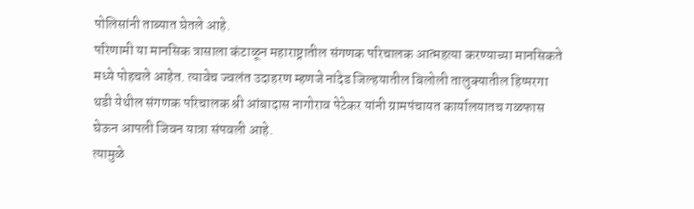पोलिसांनी ताब्यात घेतले आहे.
परिणामी या मानसिक त्रासाला कंटाळून महाराष्ट्रातील संगणक परिचालक आत्महत्या करण्याच्या मानसिकते मध्ये पोहचले आहेत. त्यावेच ज्वलंत उदाहरण म्हणजे नांदेड जिल्हयातील बिलोली तालुक्यातील हिप्परगा थडी येथील संगणक परिचालक श्री आंबादास नागोराव पेटेकर यांनी ग्रामपंचायत कार्यालयातच गळफास घेऊन आपली जिवन यात्रा संपवली आहे.
त्यामुळे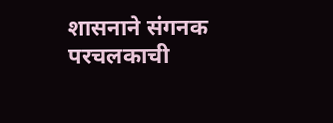शासनाने संगनक परचलकाची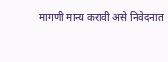मागणी मान्य करावी असे निवेदनात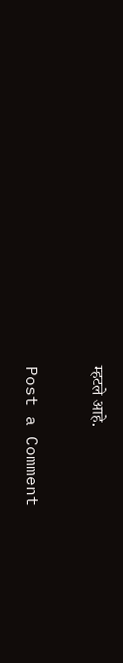म्हटले आहे.

Post a Comment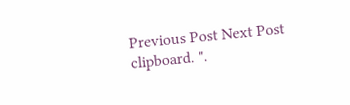Previous Post Next Post
clipboard. ".